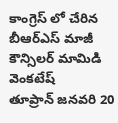కాంగ్రెస్ లో చేరిన బీఆర్ఎస్ మాజీ కౌన్సిలర్ మామిడి వెంకటేష్
తూప్రాన్ జనవరి 20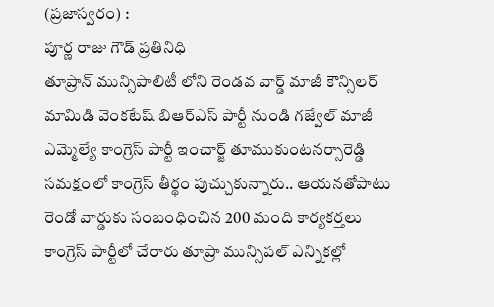(ప్రజాస్వరం) :
పూర్ణ రాజు గౌడ్ ప్రతినిధి
తూప్రాన్ మున్సిపాలిటీ లోని రెండవ వార్డ్ మాజీ కౌన్సిలర్ మామిడి వెంకటేష్ బిఆర్ఎస్ పార్టీ నుండి గజ్వేల్ మాజీ ఎమ్మెల్యే కాంగ్రెస్ పార్టీ ఇంచార్జ్ తూముకుంటనర్సారెడ్డి సమక్షంలో కాంగ్రెస్ తీర్థం పుచ్చుకున్నారు.. ఆయనతోపాటు రెండో వార్డుకు సంబంధించిన 200 మంది కార్యకర్తలు కాంగ్రెస్ పార్టీలో చేరారు తూప్రా మున్సిపల్ ఎన్నికల్లో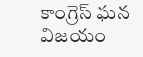కాంగ్రెస్ ఘన విజయం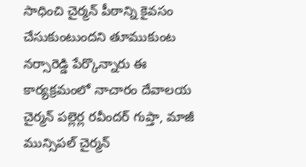సాధించి చైర్మన్ పీఠాన్ని కైవసం చేసుకుంటుందని తూముకుంట నర్సారెడ్డి పేర్కొన్నారు ఈ కార్యక్రమంలో నాచారం దేవాలయ చైర్మన్ పల్లెర్ల రవీందర్ గుప్తా, మాజీ మున్సిపల్ చైర్మన్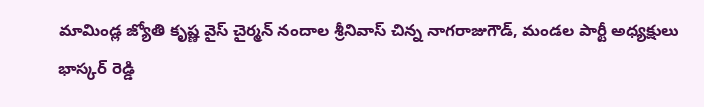మామిండ్ల జ్యోతి కృష్ణ వైస్ చైర్మన్ నందాల శ్రీనివాస్ చిన్న నాగరాజుగౌడ్, మండల పార్టీ అధ్యక్షులు భాస్కర్ రెడ్డి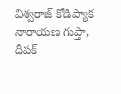విశ్వరాజ్ కోడిప్యాక నారాయణ గుప్తా, దీపక్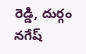రెడ్డి, దుర్గం నగేష్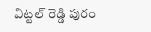విట్టల్ రెడ్డి పురం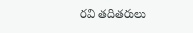రవి తదితరులు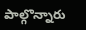పాల్గొన్నారు